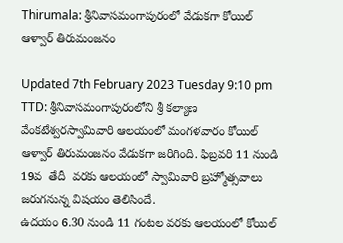Thirumala: శ్రీనివాసమంగాపురంలో వేడుకగా కోయిల్‌ ఆళ్వార్‌ తిరుమంజనం

Updated 7th February 2023 Tuesday 9:10 pm
TTD: శ్రీనివాసమంగాపురంలోని శ్రీ కల్యాణ వేంకటేశ్వరస్వామివారి ఆలయంలో మంగళవారం కోయిల్‌ ఆళ్వార్‌ తిరుమంజనం వేడుకగా జరిగింది. ఫిబ్రవరి 11 నుండి 19వ  తేదీ  వరకు ఆలయంలో స్వామివారి బ్రహ్మోత్సవాలు జరుగనున్న విషయం తెలిసిందే.
ఉదయం 6.30 నుండి 11 గంటల వరకు ఆలయంలో కోయిల్‌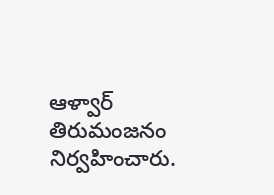ఆళ్వార్‌ తిరుమంజనం నిర్వహించారు.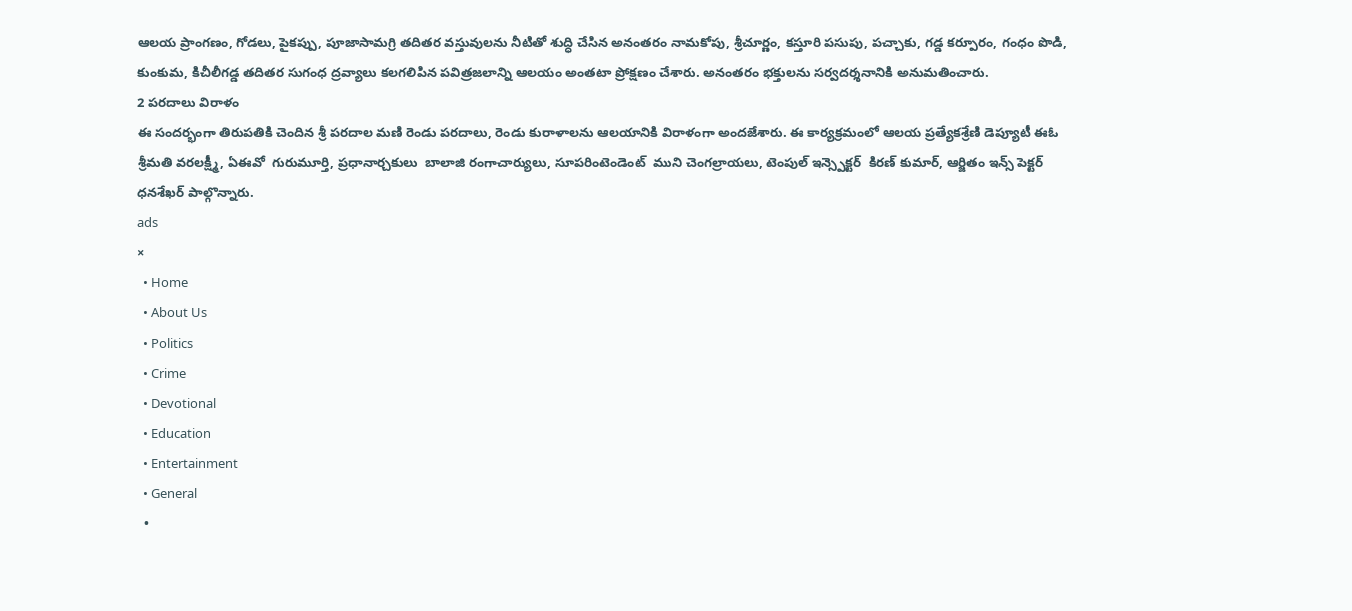ఆలయ ప్రాంగణం, గోడలు, పైకప్పు, పూజాసామగ్రి తదితర వస్తువులను నీటితో శుద్ధి చేసిన అనంతరం నామకోపు, శ్రీచూర్ణం, కస్తూరి పసుపు, పచ్చాకు, గడ్డ కర్పూరం, గంధం పొడి, కుంకుమ, కిచీలీగడ్డ తదితర సుగంధ ద్రవ్యాలు కలగలిపిన పవిత్రజలాన్ని ఆలయం అంతటా ప్రోక్షణం చేశారు. అనంతరం భక్తులను సర్వదర్శనానికి అనుమతించారు.
2 పరదాలు విరాళం
ఈ సందర్భంగా తిరుపతికి చెందిన శ్రీ పరదాల మణి రెండు పరదాలు, రెండు కురాళాలను ఆలయానికి విరాళంగా అందజేశారు. ఈ కార్యక్రమంలో ఆలయ ప్రత్యేకశ్రేణి డెప్యూటీ ఈఓ శ్రీమతి వరలక్ష్మీ, ఏఈవో  గురుమూర్తి, ప్రధానార్చకులు  బాలాజి రంగాచార్యులు, సూపరింటెండెంట్  ముని చెంగల్రాయలు, టెంపుల్ ఇన్స్పెక్టర్  కిరణ్ కుమార్, ఆర్జితం ఇన్స్ పెక్టర్ ధనశేఖర్ పాల్గొన్నారు.
ads
×
  • Home
  • About Us
  • Politics
  • Crime
  • Devotional
  • Education
  • Entertainment
  • General
  •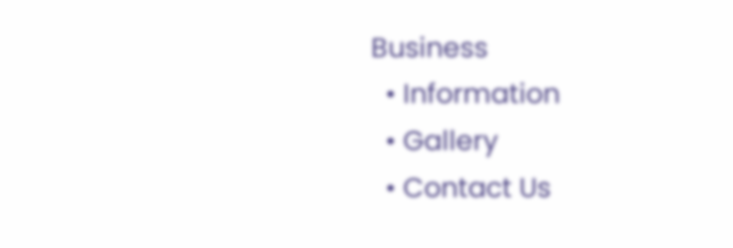Business
  • Information
  • Gallery
  • Contact Us